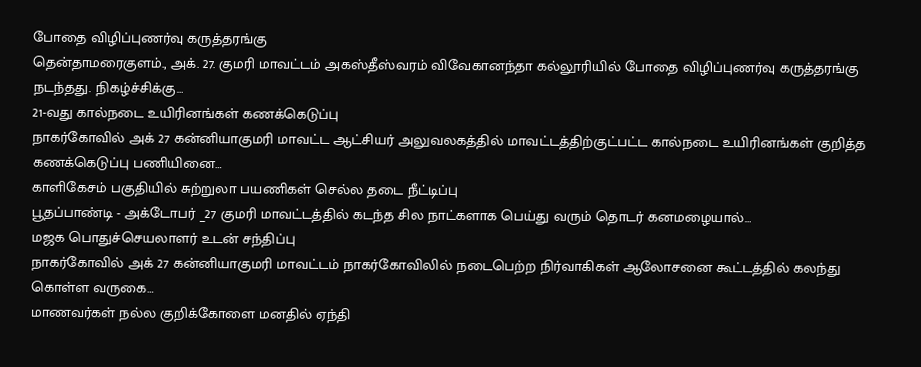போதை விழிப்புணர்வு கருத்தரங்கு
தென்தாமரைகுளம்., அக். 27. குமரி மாவட்டம் அகஸ்தீஸ்வரம் விவேகானந்தா கல்லூரியில் போதை விழிப்புணர்வு கருத்தரங்கு நடந்தது. நிகழ்ச்சிக்கு…
21-வது கால்நடை உயிரினங்கள் கணக்கெடுப்பு
நாகர்கோவில் அக் 27 கன்னியாகுமரி மாவட்ட ஆட்சியர் அலுவலகத்தில் மாவட்டத்திற்குட்பட்ட கால்நடை உயிரினங்கள் குறித்த கணக்கெடுப்பு பணியினை…
காளிகேசம் பகுதியில் சுற்றுலா பயணிகள் செல்ல தடை நீட்டிப்பு
பூதப்பாண்டி - அக்டோபர் _27 குமரி மாவட்டத்தில் கடந்த சில நாட்களாக பெய்து வரும் தொடர் கனமழையால்…
மஜக பொதுச்செயலாளர் உடன் சந்திப்பு
நாகர்கோவில் அக் 27 கன்னியாகுமரி மாவட்டம் நாகர்கோவிலில் நடைபெற்ற நிர்வாகிகள் ஆலோசனை கூட்டத்தில் கலந்து கொள்ள வருகை…
மாணவர்கள் நல்ல குறிக்கோளை மனதில் ஏந்தி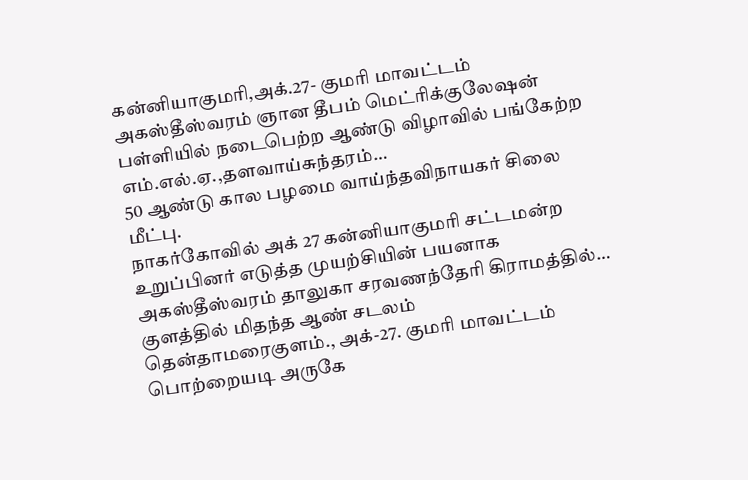கன்னியாகுமரி,அக்.27- குமரி மாவட்டம் அகஸ்தீஸ்வரம் ஞான தீபம் மெட்ரிக்குலேஷன் பள்ளியில் நடைபெற்ற ஆண்டு விழாவில் பங்கேற்ற எம்.எல்.ஏ.,தளவாய்சுந்தரம்…
50 ஆண்டு கால பழமை வாய்ந்தவிநாயகர் சிலை மீட்பு.
நாகர்கோவில் அக் 27 கன்னியாகுமரி சட்டமன்ற உறுப்பினர் எடுத்த முயற்சியின் பயனாக அகஸ்தீஸ்வரம் தாலுகா சரவணந்தேரி கிராமத்தில்…
குளத்தில் மிதந்த ஆண் சடலம்
தென்தாமரைகுளம்., அக்-27. குமரி மாவட்டம் பொற்றையடி அருகே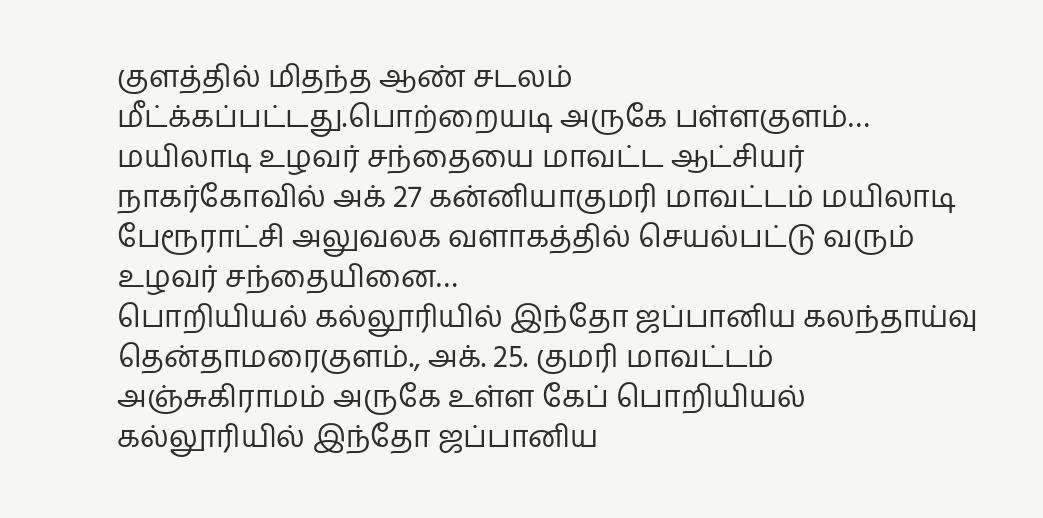குளத்தில் மிதந்த ஆண் சடலம் மீட்க்கப்பட்டது.பொற்றையடி அருகே பள்ளகுளம்…
மயிலாடி உழவர் சந்தையை மாவட்ட ஆட்சியர்
நாகர்கோவில் அக் 27 கன்னியாகுமரி மாவட்டம் மயிலாடி பேரூராட்சி அலுவலக வளாகத்தில் செயல்பட்டு வரும் உழவர் சந்தையினை…
பொறியியல் கல்லூரியில் இந்தோ ஜப்பானிய கலந்தாய்வு
தென்தாமரைகுளம்., அக். 25. குமரி மாவட்டம் அஞ்சுகிராமம் அருகே உள்ள கேப் பொறியியல் கல்லூரியில் இந்தோ ஜப்பானிய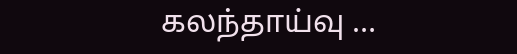கலந்தாய்வு …